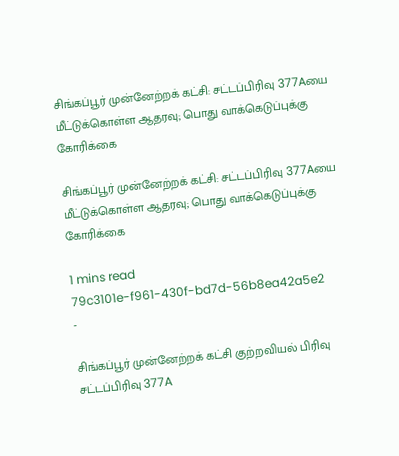சிங்கப்பூர் முன்னேற்றக் கட்சி: சட்டப்பிரிவு 377Aயை மீட்டுக்கொள்ள ஆதரவு; பொது வாக்கெடுப்புக்கு கோரிக்கை

சிங்கப்பூர் முன்னேற்றக் கட்சி: சட்டப்பிரிவு 377Aயை மீட்டுக்கொள்ள ஆதரவு; பொது வாக்கெடுப்புக்கு கோரிக்கை

1 mins read
79c3101e-f961-430f-bd7d-56b8ea42a5e2
-

சிங்கப்பூர் முன்னேற்றக் கட்சி குற்றவியல் பிரிவு சட்டப்பிரிவு 377A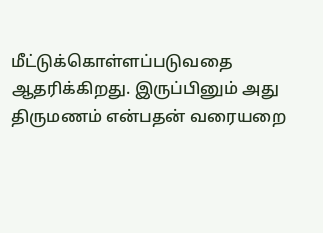மீட்டுக்கொள்ளப்படுவதை ஆதரிக்கிறது. இருப்பினும் அது திருமணம் என்பதன் வரையறை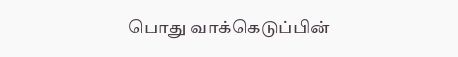பொது வாக்கெடுப்பின்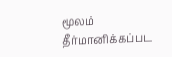மூலம் தீர்மானிக்கப்பட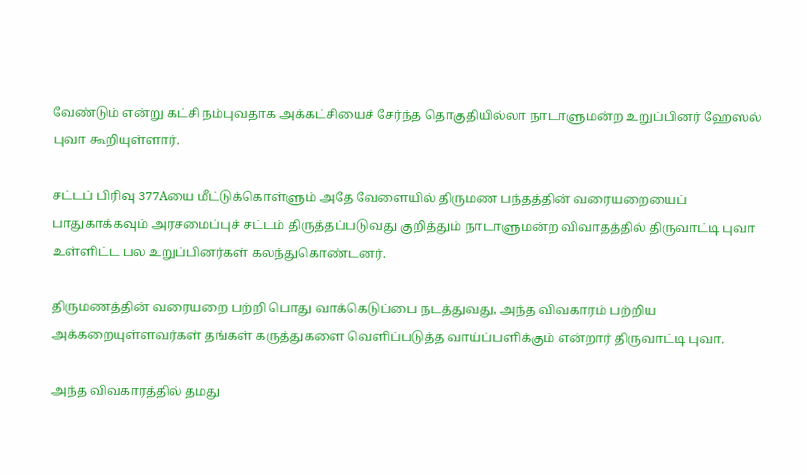வேண்டும் என்று கட்சி நம்புவதாக அக்கட்சியைச் சேர்ந்த தொகுதியில்லா நாடாளுமன்ற உறுப்பினர் ஹேஸல் புவா கூறியுள்ளார்.

சட்டப் பிரிவு 377Aயை மீட்டுக்கொள்ளும் அதே வேளையில் திருமண பந்தத்தின் வரையறையைப் பாதுகாக்கவும் அரசமைப்புச் சட்டம் திருத்தப்படுவது குறித்தும் நாடாளுமன்ற விவாதத்தில் திருவாட்டி புவா உள்ளிட்ட பல உறுப்பினர்கள் கலந்துகொண்டனர்.

திருமணத்தின் வரையறை பற்றி பொது வாக்கெடுப்பை நடத்துவது, அந்த விவகாரம் பற்றிய அக்கறையுள்ளவர்கள் தங்கள் கருத்துகளை வெளிப்படுத்த வாய்ப்பளிக்கும் என்றார் திருவாட்டி புவா.

அந்த விவகாரத்தில் தமது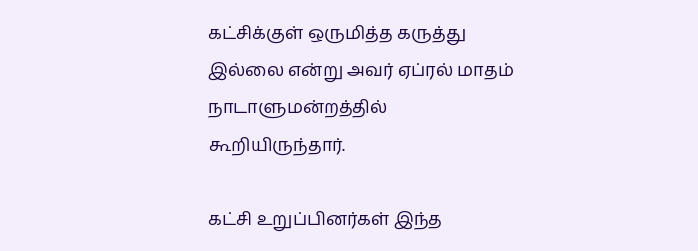கட்சிக்குள் ஒருமித்த கருத்து இல்லை என்று அவர் ஏப்ரல் மாதம் நாடாளுமன்றத்தில் கூறியிருந்தார்.

கட்சி உறுப்பினர்கள் இந்த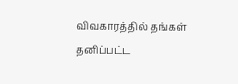விவகாரத்தில் தங்கள் தனிப்பட்ட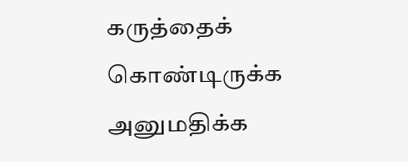கருத்தைக் கொண்டிருக்க அனுமதிக்க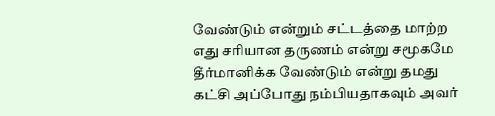வேண்டும் என்றும் சட்டத்தை மாற்ற எது சரியான தருணம் என்று சமூகமே தீர்மானிக்க வேண்டும் என்று தமது கட்சி அப்போது நம்பியதாகவும் அவர்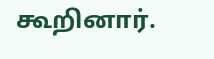கூறினார்.